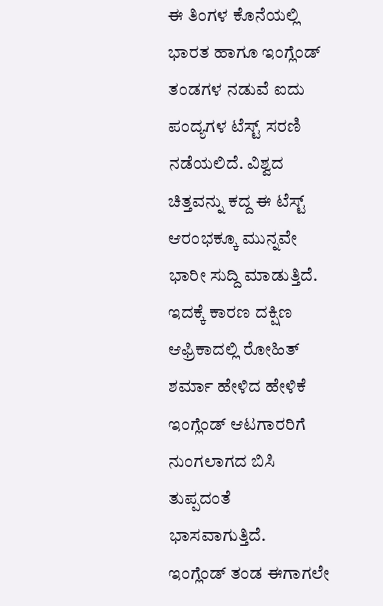ಈ ತಿಂಗಳ ಕೊನೆಯಲ್ಲಿ ಭಾರತ ಹಾಗೂ ಇಂಗ್ಲೆಂಡ್ ತಂಡಗಳ ನಡುವೆ ಐದು ಪಂದ್ಯಗಳ ಟೆಸ್ಟ್ ಸರಣಿ ನಡೆಯಲಿದೆ. ವಿಶ್ವದ ಚಿತ್ತವನ್ನು ಕದ್ದ ಈ ಟೆಸ್ಟ್ ಆರಂಭಕ್ಕೂ ಮುನ್ನವೇ ಭಾರೀ ಸುದ್ದಿ ಮಾಡುತ್ತಿದೆ. ಇದಕ್ಕೆ ಕಾರಣ ದಕ್ಷಿಣ ಆಫ್ರಿಕಾದಲ್ಲಿ ರೋಹಿತ್ ಶರ್ಮಾ ಹೇಳಿದ ಹೇಳಿಕೆ ಇಂಗ್ಲೆಂಡ್ ಆಟಗಾರರಿಗೆ ನುಂಗಲಾಗದ ಬಿಸಿ ತುಪ್ಪದಂತೆ ಭಾಸವಾಗುತ್ತಿದೆ.
ಇಂಗ್ಲೆಂಡ್ ತಂಡ ಈಗಾಗಲೇ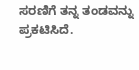ಸರಣಿಗೆ ತನ್ನ ತಂಡವನ್ನು ಪ್ರಕಟಿಸಿದೆ.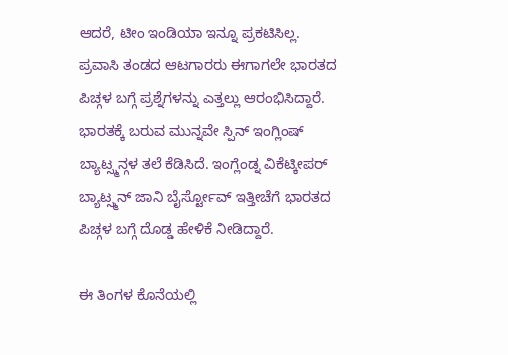ಆದರೆ, ಟೀಂ ಇಂಡಿಯಾ ಇನ್ನೂ ಪ್ರಕಟಿಸಿಲ್ಲ. ಪ್ರವಾಸಿ ತಂಡದ ಆಟಗಾರರು ಈಗಾಗಲೇ ಭಾರತದ ಪಿಚ್ಗಳ ಬಗ್ಗೆ ಪ್ರಶ್ನೆಗಳನ್ನು ಎತ್ತಲ್ಲು ಆರಂಭಿಸಿದ್ದಾರೆ. ಭಾರತಕ್ಕೆ ಬರುವ ಮುನ್ನವೇ ಸ್ಪಿನ್ ಇಂಗ್ಲಿಂಷ್ ಬ್ಯಾಟ್ಸ್ಮನ್ಗಳ ತಲೆ ಕೆಡಿಸಿದೆ. ಇಂಗ್ಲೆಂಡ್ನ ವಿಕೆಟ್ಕೀಪರ್ ಬ್ಯಾಟ್ಸ್ಮನ್ ಜಾನಿ ಬೈರ್ಸ್ಟೋವ್ ಇತ್ತೀಚೆಗೆ ಭಾರತದ ಪಿಚ್ಗಳ ಬಗ್ಗೆ ದೊಡ್ಡ ಹೇಳಿಕೆ ನೀಡಿದ್ದಾರೆ.

ಈ ತಿಂಗಳ ಕೊನೆಯಲ್ಲಿ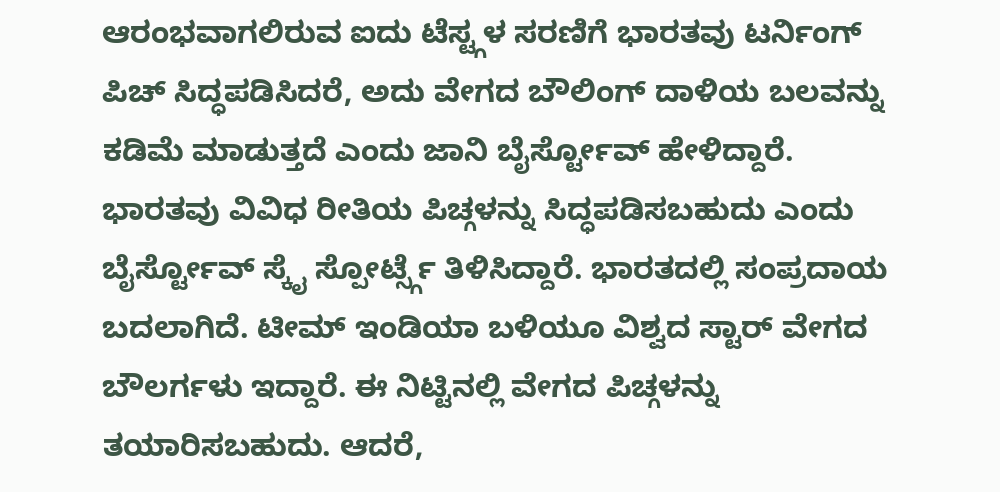ಆರಂಭವಾಗಲಿರುವ ಐದು ಟೆಸ್ಟ್ಗಳ ಸರಣಿಗೆ ಭಾರತವು ಟರ್ನಿಂಗ್ ಪಿಚ್ ಸಿದ್ಧಪಡಿಸಿದರೆ, ಅದು ವೇಗದ ಬೌಲಿಂಗ್ ದಾಳಿಯ ಬಲವನ್ನು ಕಡಿಮೆ ಮಾಡುತ್ತದೆ ಎಂದು ಜಾನಿ ಬೈರ್ಸ್ಟೋವ್ ಹೇಳಿದ್ದಾರೆ.
ಭಾರತವು ವಿವಿಧ ರೀತಿಯ ಪಿಚ್ಗಳನ್ನು ಸಿದ್ಧಪಡಿಸಬಹುದು ಎಂದು ಬೈರ್ಸ್ಟೋವ್ ಸ್ಕೈ ಸ್ಪೋರ್ಟ್ಸ್ಗೆ ತಿಳಿಸಿದ್ದಾರೆ. ಭಾರತದಲ್ಲಿ ಸಂಪ್ರದಾಯ ಬದಲಾಗಿದೆ. ಟೀಮ್ ಇಂಡಿಯಾ ಬಳಿಯೂ ವಿಶ್ವದ ಸ್ಟಾರ್ ವೇಗದ ಬೌಲರ್ಗಳು ಇದ್ದಾರೆ. ಈ ನಿಟ್ಟಿನಲ್ಲಿ ವೇಗದ ಪಿಚ್ಗಳನ್ನು ತಯಾರಿಸಬಹುದು. ಆದರೆ,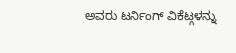ಅವರು ಟರ್ನಿಂಗ್ ವಿಕೆಟ್ಗಳನ್ನು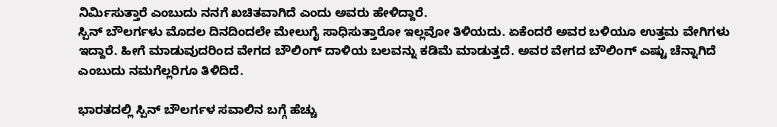ನಿರ್ಮಿಸುತ್ತಾರೆ ಎಂಬುದು ನನಗೆ ಖಚಿತವಾಗಿದೆ ಎಂದು ಅವರು ಹೇಳಿದ್ದಾರೆ.
ಸ್ಪಿನ್ ಬೌಲರ್ಗಳು ಮೊದಲ ದಿನದಿಂದಲೇ ಮೇಲುಗೈ ಸಾಧಿಸುತ್ತಾರೋ ಇಲ್ಲವೋ ತಿಳಿಯದು. ಏಕೆಂದರೆ ಅವರ ಬಳಿಯೂ ಉತ್ತಮ ವೇಗಿಗಳು ಇದ್ದಾರೆ. ಹೀಗೆ ಮಾಡುವುದರಿಂದ ವೇಗದ ಬೌಲಿಂಗ್ ದಾಳಿಯ ಬಲವನ್ನು ಕಡಿಮೆ ಮಾಡುತ್ತದೆ. ಅವರ ವೇಗದ ಬೌಲಿಂಗ್ ಎಷ್ಟು ಚೆನ್ನಾಗಿದೆ ಎಂಬುದು ನಮಗೆಲ್ಲರಿಗೂ ತಿಳಿದಿದೆ.

ಭಾರತದಲ್ಲಿ ಸ್ಪಿನ್ ಬೌಲರ್ಗಳ ಸವಾಲಿನ ಬಗ್ಗೆ ಹೆಚ್ಚು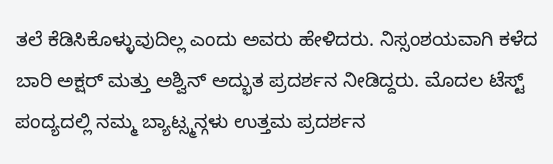ತಲೆ ಕೆಡಿಸಿಕೊಳ್ಳುವುದಿಲ್ಲ ಎಂದು ಅವರು ಹೇಳಿದರು. ನಿಸ್ಸಂಶಯವಾಗಿ ಕಳೆದ ಬಾರಿ ಅಕ್ಷರ್ ಮತ್ತು ಅಶ್ವಿನ್ ಅದ್ಭುತ ಪ್ರದರ್ಶನ ನೀಡಿದ್ದರು. ಮೊದಲ ಟೆಸ್ಟ್ ಪಂದ್ಯದಲ್ಲಿ ನಮ್ಮ ಬ್ಯಾಟ್ಸ್ಮನ್ಗಳು ಉತ್ತಮ ಪ್ರದರ್ಶನ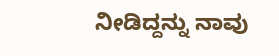ನೀಡಿದ್ದನ್ನು ನಾವು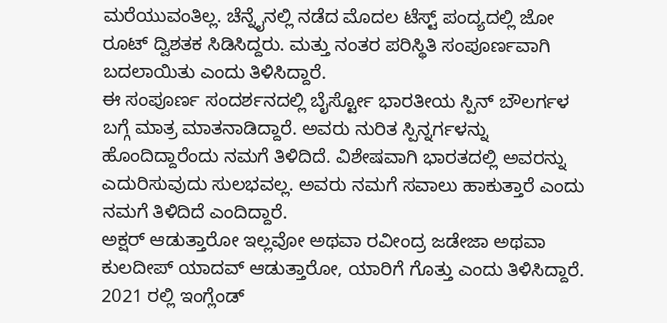ಮರೆಯುವಂತಿಲ್ಲ. ಚೆನ್ನೈನಲ್ಲಿ ನಡೆದ ಮೊದಲ ಟೆಸ್ಟ್ ಪಂದ್ಯದಲ್ಲಿ ಜೋ ರೂಟ್ ದ್ವಿಶತಕ ಸಿಡಿಸಿದ್ದರು. ಮತ್ತು ನಂತರ ಪರಿಸ್ಥಿತಿ ಸಂಪೂರ್ಣವಾಗಿ ಬದಲಾಯಿತು ಎಂದು ತಿಳಿಸಿದ್ದಾರೆ.
ಈ ಸಂಪೂರ್ಣ ಸಂದರ್ಶನದಲ್ಲಿ ಬೈರ್ಸ್ಟೋ ಭಾರತೀಯ ಸ್ಪಿನ್ ಬೌಲರ್ಗಳ ಬಗ್ಗೆ ಮಾತ್ರ ಮಾತನಾಡಿದ್ದಾರೆ. ಅವರು ನುರಿತ ಸ್ಪಿನ್ನರ್ಗಳನ್ನು ಹೊಂದಿದ್ದಾರೆಂದು ನಮಗೆ ತಿಳಿದಿದೆ. ವಿಶೇಷವಾಗಿ ಭಾರತದಲ್ಲಿ ಅವರನ್ನು ಎದುರಿಸುವುದು ಸುಲಭವಲ್ಲ. ಅವರು ನಮಗೆ ಸವಾಲು ಹಾಕುತ್ತಾರೆ ಎಂದು ನಮಗೆ ತಿಳಿದಿದೆ ಎಂದಿದ್ದಾರೆ.
ಅಕ್ಷರ್ ಆಡುತ್ತಾರೋ ಇಲ್ಲವೋ ಅಥವಾ ರವೀಂದ್ರ ಜಡೇಜಾ ಅಥವಾ ಕುಲದೀಪ್ ಯಾದವ್ ಆಡುತ್ತಾರೋ, ಯಾರಿಗೆ ಗೊತ್ತು ಎಂದು ತಿಳಿಸಿದ್ದಾರೆ.
2021 ರಲ್ಲಿ ಇಂಗ್ಲೆಂಡ್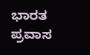ಭಾರತ ಪ್ರವಾಸ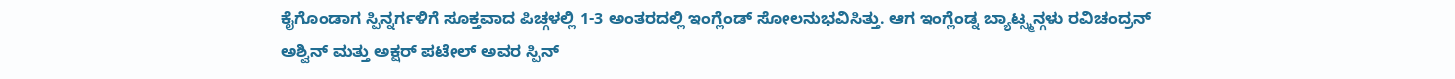ಕೈಗೊಂಡಾಗ ಸ್ಪಿನ್ನರ್ಗಳಿಗೆ ಸೂಕ್ತವಾದ ಪಿಚ್ಗಳಲ್ಲಿ 1-3 ಅಂತರದಲ್ಲಿ ಇಂಗ್ಲೆಂಡ್ ಸೋಲನುಭವಿಸಿತ್ತು. ಆಗ ಇಂಗ್ಲೆಂಡ್ನ ಬ್ಯಾಟ್ಸ್ಮನ್ಗಳು ರವಿಚಂದ್ರನ್ ಅಶ್ವಿನ್ ಮತ್ತು ಅಕ್ಷರ್ ಪಟೇಲ್ ಅವರ ಸ್ಪಿನ್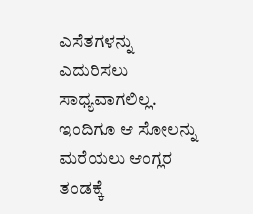ಎಸೆತಗಳನ್ನು ಎದುರಿಸಲು ಸಾಧ್ಯವಾಗಲಿಲ್ಲ. ಇಂದಿಗೂ ಆ ಸೋಲನ್ನು ಮರೆಯಲು ಆಂಗ್ಲರ ತಂಡಕ್ಕೆ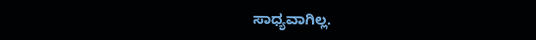ಸಾಧ್ಯವಾಗಿಲ್ಲ.